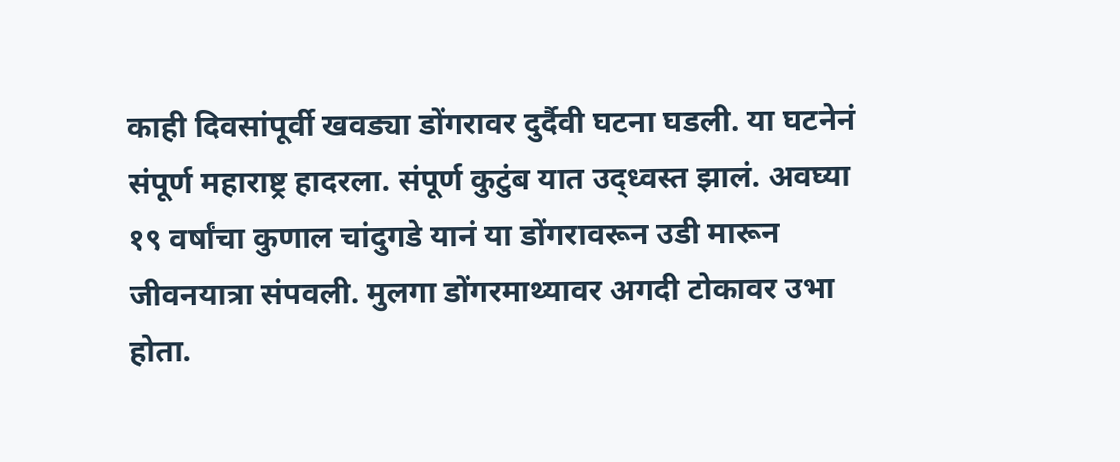काही दिवसांपूर्वी खवड्या डोंगरावर दुर्दैवी घटना घडली. या घटनेनं संपूर्ण महाराष्ट्र हादरला. संपूर्ण कुटुंब यात उद्ध्वस्त झालं. अवघ्या १९ वर्षांचा कुणाल चांदुगडे यानं या डोंगरावरून उडी मारून जीवनयात्रा संपवली. मुलगा डोंगरमाथ्यावर अगदी टोकावर उभा होता.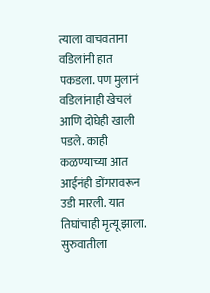त्याला वाचवताना वडिलांनी हात पकडला. पण मुलानं वडिलांनाही खेचलं आणि दोघेही खाली पडले. काही कळण्याच्या आत आईनंही डोंगरावरून उडी मारली. यात तिघांचाही मृत्यू झाला. सुरुवातीला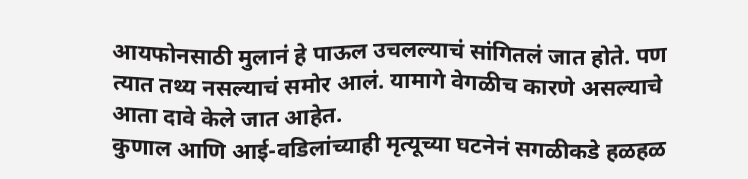आयफोनसाठी मुलानं हे पाऊल उचलल्याचं सांगितलं जात होते. पण त्यात तथ्य नसल्याचं समोर आलं. यामागे वेगळीच कारणे असल्याचे आता दावे केले जात आहेत.
कुणाल आणि आई-वडिलांच्याही मृत्यूच्या घटनेनं सगळीकडे हळहळ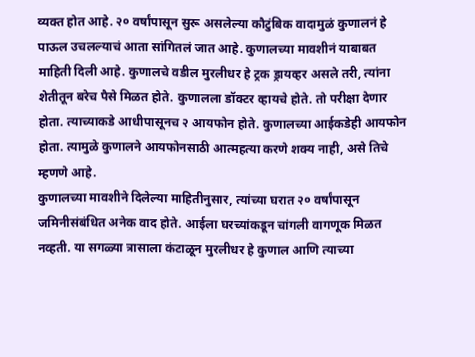व्यक्त होत आहे. २० वर्षांपासून सुरू असलेल्या कौटुंबिक वादामुळं कुणालनं हे पाऊल उचलल्याचं आता सांगितलं जात आहे. कुणालच्या मावशीनं याबाबत माहिती दिली आहे. कुणालचे वडील मुरलीधर हे ट्रक ड्रायव्हर असले तरी, त्यांना शेतीतून बरेच पैसे मिळत होते. कुणालला डॉक्टर व्हायचे होते. तो परीक्षा देणार होता. त्याच्याकडे आधीपासूनच २ आयफोन होते. कुणालच्या आईकडेही आयफोन होता. त्यामुळे कुणालने आयफोनसाठी आत्महत्या करणे शक्य नाही, असे तिचे म्हणणे आहे.
कुणालच्या मावशीने दिलेल्या माहितीनुसार, त्यांच्या घरात २० वर्षांपासून जमिनीसंबंधित अनेक वाद होते. आईला घरच्यांकडून चांगली वागणूक मिळत नव्हती. या सगळ्या त्रासाला कंटाळून मुरलीधर हे कुणाल आणि त्याच्या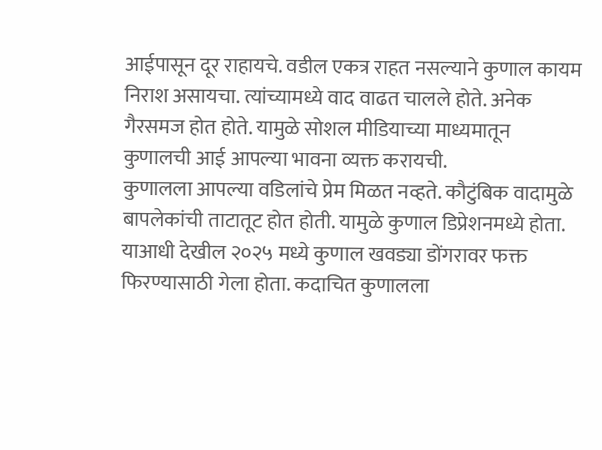आईपासून दूर राहायचे. वडील एकत्र राहत नसल्याने कुणाल कायम निराश असायचा. त्यांच्यामध्ये वाद वाढत चालले होते. अनेक गैरसमज होत होते. यामुळे सोशल मीडियाच्या माध्यमातून कुणालची आई आपल्या भावना व्यक्त करायची.
कुणालला आपल्या वडिलांचे प्रेम मिळत नव्हते. कौटुंबिक वादामुळे बापलेकांची ताटातूट होत होती. यामुळे कुणाल डिप्रेशनमध्ये होता. याआधी देखील २०२५ मध्ये कुणाल खवड्या डोंगरावर फक्त फिरण्यासाठी गेला होता. कदाचित कुणालला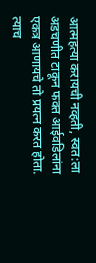आत्महत्या करायची नव्हती, स्वत:ला अडचणीत टाकून फक्त आईवडिलांना एकत्र आणायचे तो प्रयत्न करत होता. त्याच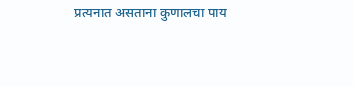प्रत्यनात असताना कुणालचा पाय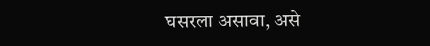घसरला असावा, असे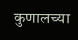कुणालच्या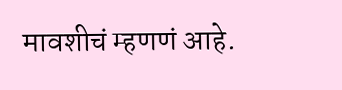मावशीचं म्हणणं आहे.